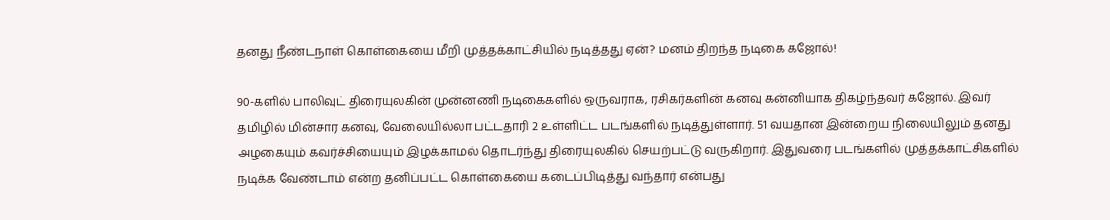தனது நீண்டநாள் கொள்கையை மீறி முத்தக்காட்சியில் நடித்தது ஏன்? மனம் திறந்த‌ நடிகை கஜோல்!

90-களில் பாலிவுட் திரையுலகின் முன்னணி நடிகைகளில் ஒருவராக, ரசிகர்களின் கனவு கன்னியாக திகழ்ந்தவர் கஜோல். இவர் தமிழில் மின்சார கனவு, வேலையில்லா பட்டதாரி 2 உள்ளிட்ட படங்களில் நடித்துள்ளார். 51 வயதான இன்றைய நிலையிலும் தனது அழகையும் கவர்ச்சியையும் இழக்காமல் தொடர்ந்து திரையுலகில் செயற்பட்டு வருகிறார். இதுவரை படங்களில் முத்தக்காட்சிகளில் நடிக்க வேண்டாம் என்ற தனிப்பட்ட கொள்கையை கடைப்பிடித்து வந்தார் என்பது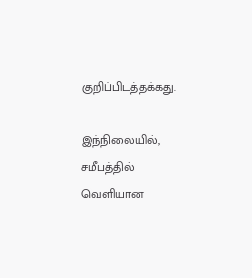குறிப்பிடத்தக்கது.

இந்நிலையில், சமீபத்தில் வெளியான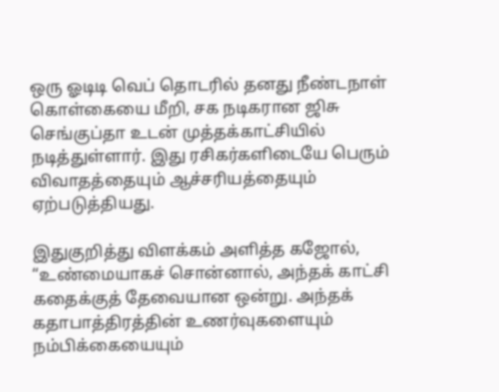ஒரு ஓடிடி வெப் தொடரில் தனது நீண்டநாள் கொள்கையை மீறி, சக நடிகரான ஜிசு செங்குப்தா உடன் முத்தக்காட்சியில் நடித்துள்ளார். இது ரசிகர்களிடையே பெரும் விவாதத்தையும் ஆச்சரியத்தையும் ஏற்படுத்தியது.

இதுகுறித்து விளக்கம் அளித்த கஜோல், “உண்மையாகச் சொன்னால், அந்தக் காட்சி கதைக்குத் தேவையான ஒன்று. அந்தக் கதாபாத்திரத்தின் உணர்வுகளையும் நம்பிக்கையையும்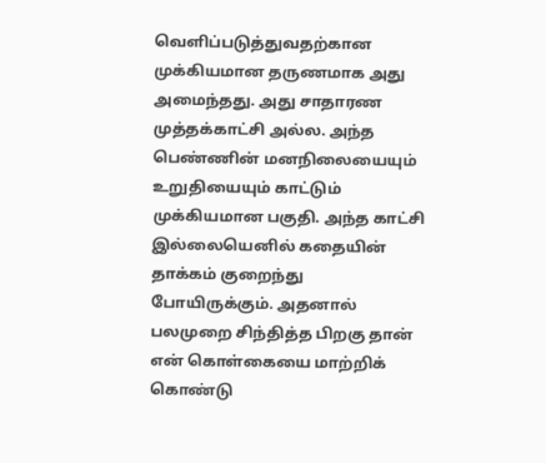வெளிப்படுத்துவதற்கான முக்கியமான தருணமாக அது அமைந்தது. அது சாதாரண முத்தக்காட்சி அல்ல. அந்த பெண்ணின் மனநிலையையும் உறுதியையும் காட்டும் முக்கியமான பகுதி. அந்த காட்சி இல்லையெனில் கதையின் தாக்கம் குறைந்து போயிருக்கும். அதனால் பலமுறை சிந்தித்த பிறகு தான் என் கொள்கையை மாற்றிக் கொண்டு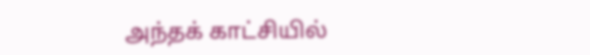அந்தக் காட்சியில்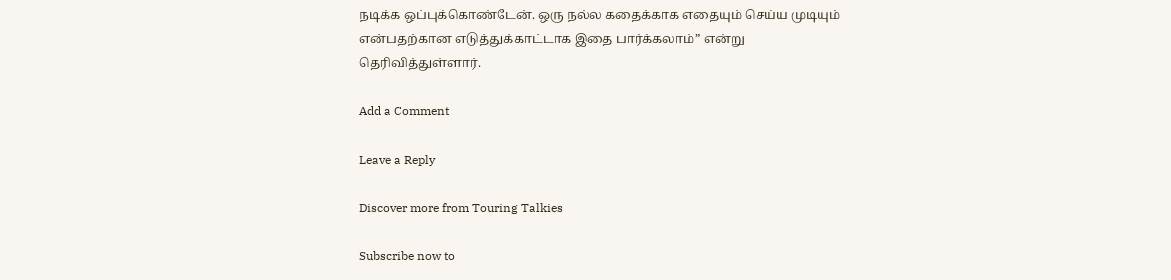நடிக்க ஒப்புக்கொண்டேன். ஒரு நல்ல கதைக்காக எதையும் செய்ய முடியும் என்பதற்கான எடுத்துக்காட்டாக இதை பார்க்கலாம்” என்று தெரிவித்துள்ளார்.

Add a Comment

Leave a Reply

Discover more from Touring Talkies

Subscribe now to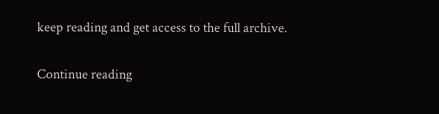keep reading and get access to the full archive.

Continue reading